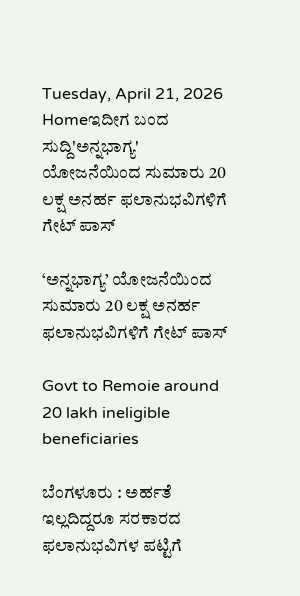Tuesday, April 21, 2026
Homeಇದೀಗ ಬಂದ ಸುದ್ದಿ'ಅನ್ನಭಾಗ್ಯ' ಯೋಜನೆಯಿಂದ ಸುಮಾರು 20 ಲಕ್ಷ ಅನರ್ಹ ಫಲಾನುಭವಿಗಳಿಗೆ ಗೇಟ್ ಪಾಸ್

‘ಅನ್ನಭಾಗ್ಯ’ ಯೋಜನೆಯಿಂದ ಸುಮಾರು 20 ಲಕ್ಷ ಅನರ್ಹ ಫಲಾನುಭವಿಗಳಿಗೆ ಗೇಟ್ ಪಾಸ್

Govt to Remoie around 20 lakh ineligible beneficiaries

ಬೆಂಗಳೂರು : ಅರ್ಹತೆ ಇಲ್ಲದಿದ್ದರೂ ಸರಕಾರದ ಫಲಾನುಭವಿಗಳ ಪಟ್ಟಿಗೆ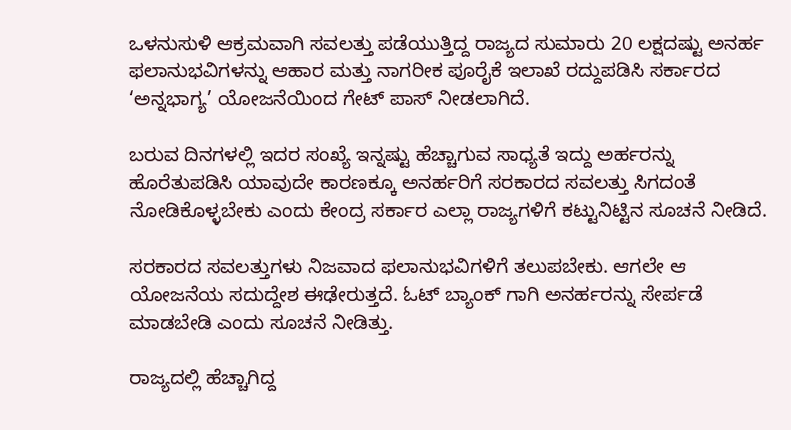ಒಳನುಸುಳಿ ಆಕ್ರಮವಾಗಿ ಸವಲತ್ತು ಪಡೆಯುತ್ತಿದ್ದ ರಾಜ್ಯದ ಸುಮಾರು 20 ಲಕ್ಷದಷ್ಟು ಅನರ್ಹ ಫಲಾನುಭವಿಗಳನ್ನು ಆಹಾರ ಮತ್ತು ನಾಗರೀಕ ಪೂರೈಕೆ ಇಲಾಖೆ ರದ್ದುಪಡಿಸಿ ಸರ್ಕಾರದ ‘ಅನ್ನಭಾಗ್ಯ’ ಯೋಜನೆಯಿಂದ ಗೇಟ್ ಪಾಸ್ ನೀಡಲಾಗಿದೆ.

ಬರುವ ದಿನಗಳಲ್ಲಿ ಇದರ ಸಂಖ್ಯೆ ಇನ್ನಷ್ಟು ಹೆಚ್ಚಾಗುವ ಸಾಧ್ಯತೆ ಇದ್ದು ಅರ್ಹರನ್ನು ಹೊರೆತುಪಡಿಸಿ ಯಾವುದೇ ಕಾರಣಕ್ಕೂ ಅನರ್ಹರಿಗೆ ಸರಕಾರದ ಸವಲತ್ತು ಸಿಗದಂತೆ ನೋಡಿಕೊಳ್ಳಬೇಕು ಎಂದು ಕೇಂದ್ರ ಸರ್ಕಾರ ಎಲ್ಲಾ ರಾಜ್ಯಗಳಿಗೆ ಕಟ್ಟುನಿಟ್ಟಿನ ಸೂಚನೆ ನೀಡಿದೆ.

ಸರಕಾರದ ಸವಲತ್ತುಗಳು ನಿಜವಾದ ಫಲಾನುಭವಿಗಳಿಗೆ ತಲುಪಬೇಕು. ಆಗಲೇ ಆ ಯೋಜನೆಯ ಸದುದ್ದೇಶ ಈಢೇರುತ್ತದೆ. ಓಟ್ ಬ್ಯಾಂಕ್ ಗಾಗಿ ಅನರ್ಹರನ್ನು ಸೇರ್ಪಡೆ ಮಾಡಬೇಡಿ ಎಂದು ಸೂಚನೆ ನೀಡಿತ್ತು.

ರಾಜ್ಯದಲ್ಲಿ ಹೆಚ್ಚಾಗಿದ್ದ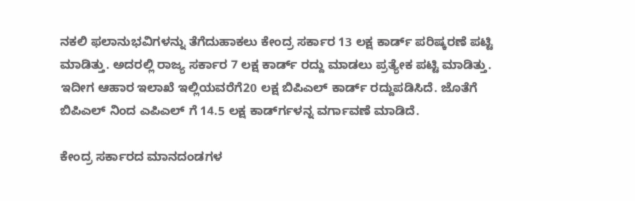ನಕಲಿ ಫಲಾನುಭವಿಗಳನ್ನು ತೆಗೆದುಹಾಕಲು ಕೇಂದ್ರ ಸರ್ಕಾರ 13 ಲಕ್ಷ ಕಾರ್ಡ್ ಪರಿಷ್ಕರಣೆ ಪಟ್ಟಿ ಮಾಡಿತ್ತು. ಅದರಲ್ಲಿ ರಾಜ್ಯ ಸರ್ಕಾರ 7 ಲಕ್ಷ ಕಾರ್ಡ್ ರದ್ದು ಮಾಡಲು ಪ್ರತ್ಯೇಕ ಪಟ್ಟಿ ಮಾಡಿತ್ತು. ಇದೀಗ ಆಹಾರ ಇಲಾಖೆ ಇಲ್ಲಿಯವರೆಗೆ20 ಲಕ್ಷ ಬಿಪಿಎಲ್ ಕಾರ್ಡ್ ರದ್ದುಪಡಿಸಿದೆ. ಜೊತೆಗೆ ಬಿಪಿಎಲ್ ನಿಂದ ಎಪಿಎಲ್ ಗೆ 14.5 ಲಕ್ಷ ಕಾರ್ಡ್‍ಗಳನ್ನ ವರ್ಗಾವಣೆ ಮಾಡಿದೆ.

ಕೇಂದ್ರ ಸರ್ಕಾರದ ಮಾನದಂಡಗಳ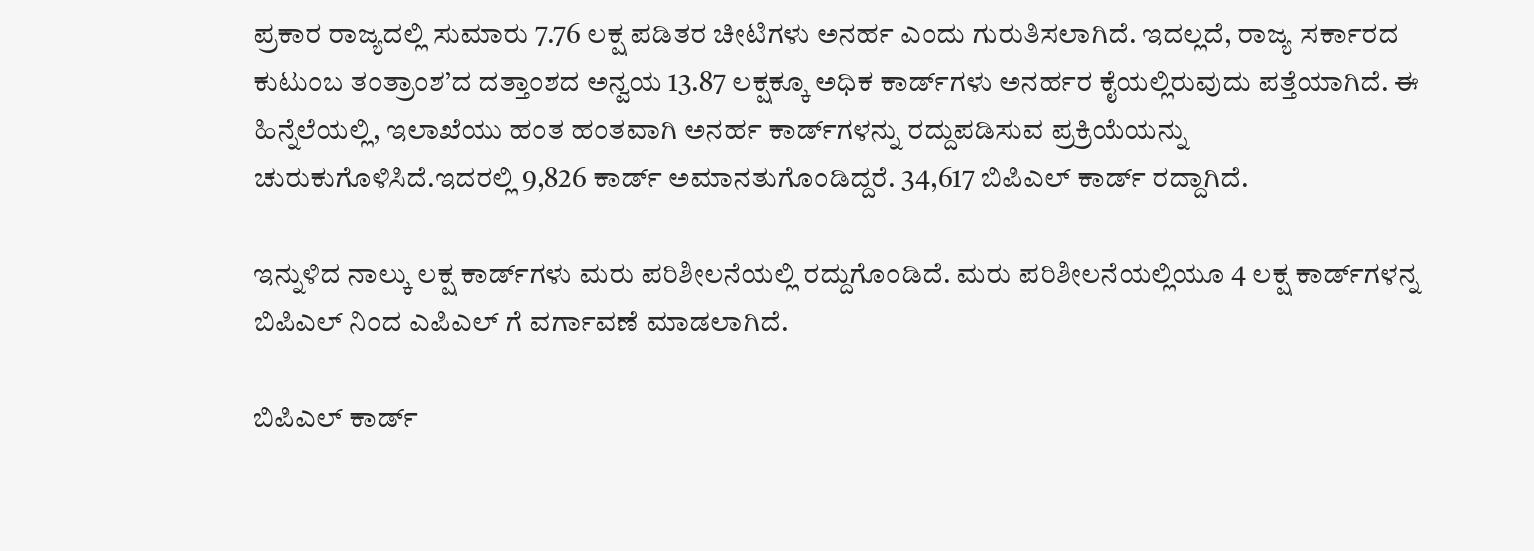ಪ್ರಕಾರ ರಾಜ್ಯದಲ್ಲಿ ಸುಮಾರು 7.76 ಲಕ್ಷ ಪಡಿತರ ಚೀಟಿಗಳು ಅನರ್ಹ ಎಂದು ಗುರುತಿಸಲಾಗಿದೆ. ಇದಲ್ಲದೆ, ರಾಜ್ಯ ಸರ್ಕಾರದ ಕುಟುಂಬ ತಂತ್ರಾಂಶ’ದ ದತ್ತಾಂಶದ ಅನ್ವಯ 13.87 ಲಕ್ಷಕ್ಕೂ ಅಧಿಕ ಕಾರ್ಡ್‍ಗಳು ಅನರ್ಹರ ಕೈಯಲ್ಲಿರುವುದು ಪತ್ತೆಯಾಗಿದೆ. ಈ ಹಿನ್ನೆಲೆಯಲ್ಲಿ, ಇಲಾಖೆಯು ಹಂತ ಹಂತವಾಗಿ ಅನರ್ಹ ಕಾರ್ಡ್‍ಗಳನ್ನು ರದ್ದುಪಡಿಸುವ ಪ್ರಕ್ರಿಯೆಯನ್ನು ಚುರುಕುಗೊಳಿಸಿದೆ.ಇದರಲ್ಲಿ 9,826 ಕಾರ್ಡ್ ಅಮಾನತುಗೊಂಡಿದ್ದರೆ. 34,617 ಬಿಪಿಎಲ್ ಕಾರ್ಡ್ ರದ್ದಾಗಿದೆ.

ಇನ್ನುಳಿದ ನಾಲ್ಕು ಲಕ್ಷ ಕಾರ್ಡ್‍ಗಳು ಮರು ಪರಿಶೀಲನೆಯಲ್ಲಿ ರದ್ದುಗೊಂಡಿದೆ. ಮರು ಪರಿಶೀಲನೆಯಲ್ಲಿಯೂ 4 ಲಕ್ಷ ಕಾರ್ಡ್‍ಗಳನ್ನ ಬಿಪಿಎಲ್ ನಿಂದ ಎಪಿಎಲ್ ಗೆ ವರ್ಗಾವಣೆ ಮಾಡಲಾಗಿದೆ.

ಬಿಪಿಎಲ್ ಕಾರ್ಡ್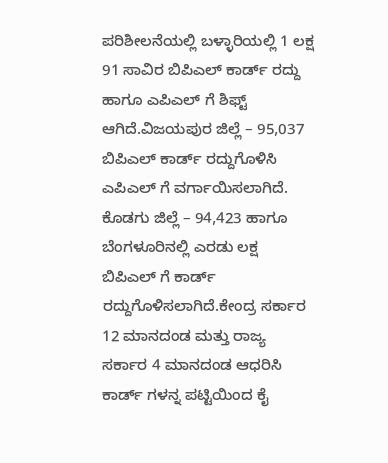ಪರಿಶೀಲನೆಯಲ್ಲಿ ಬಳ್ಳಾರಿಯಲ್ಲಿ 1 ಲಕ್ಷ 91 ಸಾವಿರ ಬಿಪಿಎಲ್ ಕಾರ್ಡ್ ರದ್ದು ಹಾಗೂ ಎಪಿಎಲ್ ಗೆ ಶಿಫ್ಟ್ ಆಗಿದೆ.ವಿಜಯಪುರ ಜಿಲ್ಲೆ – 95,037 ಬಿಪಿಎಲ್ ಕಾರ್ಡ್ ರದ್ದುಗೊಳಿಸಿ ಎಪಿಎಲ್ ಗೆ ವರ್ಗಾಯಿಸಲಾಗಿದೆ. ಕೊಡಗು ಜಿಲ್ಲೆ – 94,423 ಹಾಗೂ ಬೆಂಗಳೂರಿನಲ್ಲಿ ಎರಡು ಲಕ್ಷ ಬಿಪಿಎಲ್ ಗೆ ಕಾರ್ಡ್ ರದ್ದುಗೊಳಿಸಲಾಗಿದೆ.ಕೇಂದ್ರ ಸರ್ಕಾರ 12 ಮಾನದಂಡ ಮತ್ತು ರಾಜ್ಯ ಸರ್ಕಾರ 4 ಮಾನದಂಡ ಆಧರಿಸಿ ಕಾರ್ಡ್ ಗಳನ್ನ ಪಟ್ಟಿಯಿಂದ ಕೈ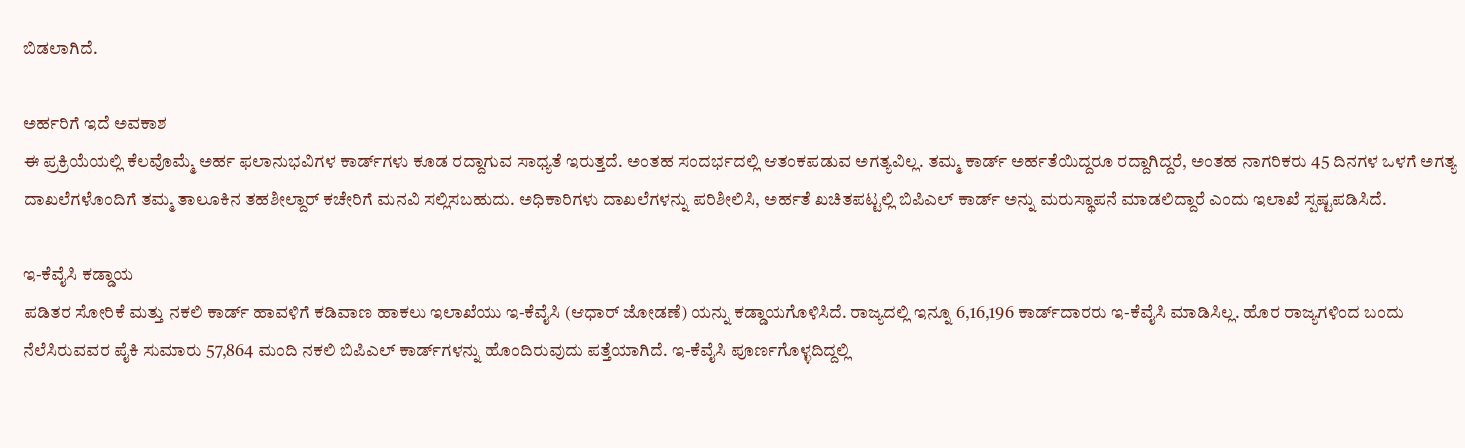ಬಿಡಲಾಗಿದೆ.

ಅರ್ಹರಿಗೆ ಇದೆ ಅವಕಾಶ
ಈ ಪ್ರಕ್ರಿಯೆಯಲ್ಲಿ ಕೆಲವೊಮ್ಮೆ ಅರ್ಹ ಫಲಾನುಭವಿಗಳ ಕಾರ್ಡ್‍ಗಳು ಕೂಡ ರದ್ದಾಗುವ ಸಾಧ್ಯತೆ ಇರುತ್ತದೆ. ಅಂತಹ ಸಂದರ್ಭದಲ್ಲಿ ಆತಂಕಪಡುವ ಅಗತ್ಯವಿಲ್ಲ. ತಮ್ಮ ಕಾರ್ಡ್ ಅರ್ಹತೆಯಿದ್ದರೂ ರದ್ದಾಗಿದ್ದರೆ, ಅಂತಹ ನಾಗರಿಕರು 45 ದಿನಗಳ ಒಳಗೆ ಅಗತ್ಯ ದಾಖಲೆಗಳೊಂದಿಗೆ ತಮ್ಮ ತಾಲೂಕಿನ ತಹಶೀಲ್ದಾರ್ ಕಚೇರಿಗೆ ಮನವಿ ಸಲ್ಲಿಸಬಹುದು. ಅಧಿಕಾರಿಗಳು ದಾಖಲೆಗಳನ್ನು ಪರಿಶೀಲಿಸಿ, ಅರ್ಹತೆ ಖಚಿತಪಟ್ಟಲ್ಲಿ ಬಿಪಿಎಲ್ ಕಾರ್ಡ್ ಅನ್ನು ಮರುಸ್ಥಾಪನೆ ಮಾಡಲಿದ್ದಾರೆ ಎಂದು ಇಲಾಖೆ ಸ್ಪಷ್ಟಪಡಿಸಿದೆ.

ಇ-ಕೆವೈಸಿ ಕಡ್ಡಾಯ
ಪಡಿತರ ಸೋರಿಕೆ ಮತ್ತು ನಕಲಿ ಕಾರ್ಡ್ ಹಾವಳಿಗೆ ಕಡಿವಾಣ ಹಾಕಲು ಇಲಾಖೆಯು ಇ-ಕೆವೈಸಿ (ಆಧಾರ್ ಜೋಡಣೆ) ಯನ್ನು ಕಡ್ಡಾಯಗೊಳಿಸಿದೆ. ರಾಜ್ಯದಲ್ಲಿ ಇನ್ನೂ 6,16,196 ಕಾರ್ಡ್‍ದಾರರು ಇ-ಕೆವೈಸಿ ಮಾಡಿಸಿಲ್ಲ. ಹೊರ ರಾಜ್ಯಗಳಿಂದ ಬಂದು ನೆಲೆಸಿರುವವರ ಪೈಕಿ ಸುಮಾರು 57,864 ಮಂದಿ ನಕಲಿ ಬಿಪಿಎಲ್ ಕಾರ್ಡ್‍ಗಳನ್ನು ಹೊಂದಿರುವುದು ಪತ್ತೆಯಾಗಿದೆ. ಇ-ಕೆವೈಸಿ ಪೂರ್ಣಗೊಳ್ಳದಿದ್ದಲ್ಲಿ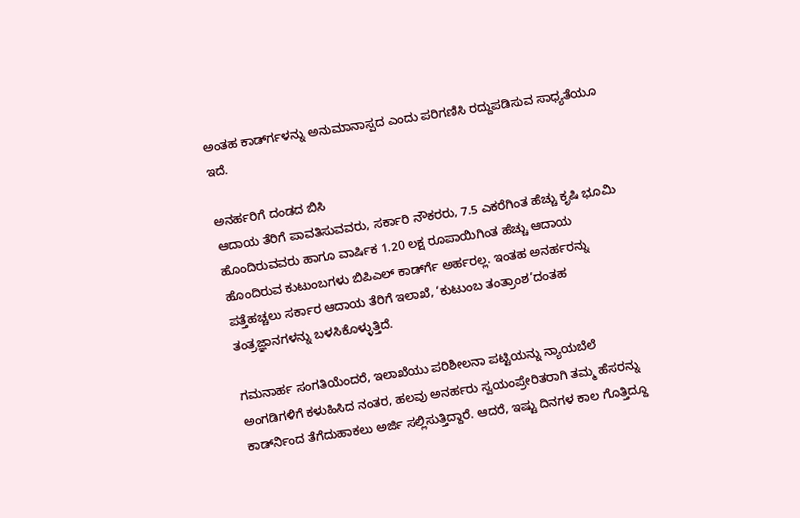ಅಂತಹ ಕಾರ್ಡ್‍ಗಳನ್ನು ಅನುಮಾನಾಸ್ಪದ ಎಂದು ಪರಿಗಣಿಸಿ ರದ್ದುಪಡಿಸುವ ಸಾಧ್ಯತೆಯೂ ಇದೆ.

ಅನರ್ಹರಿಗೆ ದಂಡದ ಬಿಸಿ
ಆದಾಯ ತೆರಿಗೆ ಪಾವತಿಸುವವರು, ಸರ್ಕಾರಿ ನೌಕರರು, 7.5 ಎಕರೆಗಿಂತ ಹೆಚ್ಚು ಕೃಷಿ ಭೂಮಿ ಹೊಂದಿರುವವರು ಹಾಗೂ ವಾರ್ಷಿಕ 1.20 ಲಕ್ಷ ರೂಪಾಯಿಗಿಂತ ಹೆಚ್ಚು ಆದಾಯ ಹೊಂದಿರುವ ಕುಟುಂಬಗಳು ಬಿಪಿಎಲ್ ಕಾರ್ಡ್‍ಗೆ ಅರ್ಹರಲ್ಲ. ಇಂತಹ ಅನರ್ಹರನ್ನು ಪತ್ತೆಹಚ್ಚಲು ಸರ್ಕಾರ ಆದಾಯ ತೆರಿಗೆ ಇಲಾಖೆ, ‘ಕುಟುಂಬ ತಂತ್ರಾಂಶ’ದಂತಹ ತಂತ್ರಜ್ಞಾನಗಳನ್ನು ಬಳಸಿಕೊಳ್ಳುತ್ತಿದೆ.

ಗಮನಾರ್ಹ ಸಂಗತಿಯೆಂದರೆ, ಇಲಾಖೆಯು ಪರಿಶೀಲನಾ ಪಟ್ಟಿಯನ್ನು ನ್ಯಾಯಬೆಲೆ ಅಂಗಡಿಗಳಿಗೆ ಕಳುಹಿಸಿದ ನಂತರ, ಹಲವು ಅನರ್ಹರು ಸ್ವಯಂಪ್ರೇರಿತರಾಗಿ ತಮ್ಮ ಹೆಸರನ್ನು ಕಾರ್ಡ್‍ನಿಂದ ತೆಗೆದುಹಾಕಲು ಅರ್ಜಿ ಸಲ್ಲಿಸುತ್ತಿದ್ದಾರೆ. ಆದರೆ, ಇಷ್ಟು ದಿನಗಳ ಕಾಲ ಗೊತ್ತಿದ್ದೂ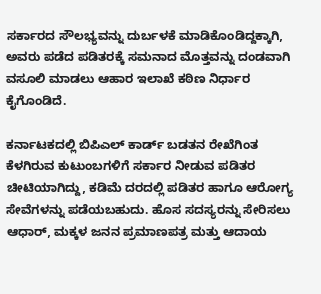ಸರ್ಕಾರದ ಸೌಲಭ್ಯವನ್ನು ದುರ್ಬಳಕೆ ಮಾಡಿಕೊಂಡಿದ್ದಕ್ಕಾಗಿ, ಅವರು ಪಡೆದ ಪಡಿತರಕ್ಕೆ ಸಮನಾದ ಮೊತ್ತವನ್ನು ದಂಡವಾಗಿ ವಸೂಲಿ ಮಾಡಲು ಆಹಾರ ಇಲಾಖೆ ಕಠಿಣ ನಿರ್ಧಾರ ಕೈಗೊಂಡಿದೆ.

ಕರ್ನಾಟಕದಲ್ಲಿ ಬಿಪಿಎಲ್ ಕಾರ್ಡ್ ಬಡತನ ರೇಖೆಗಿಂತ ಕೆಳಗಿರುವ ಕುಟುಂಬಗಳಿಗೆ ಸರ್ಕಾರ ನೀಡುವ ಪಡಿತರ ಚೀಟಿಯಾಗಿದ್ದು, ಕಡಿಮೆ ದರದಲ್ಲಿ ಪಡಿತರ ಹಾಗೂ ಆರೋಗ್ಯ ಸೇವೆಗಳನ್ನು ಪಡೆಯಬಹುದು. ಹೊಸ ಸದಸ್ಯರನ್ನು ಸೇರಿಸಲು ಆಧಾರ್, ಮಕ್ಕಳ ಜನನ ಪ್ರಮಾಣಪತ್ರ ಮತ್ತು ಆದಾಯ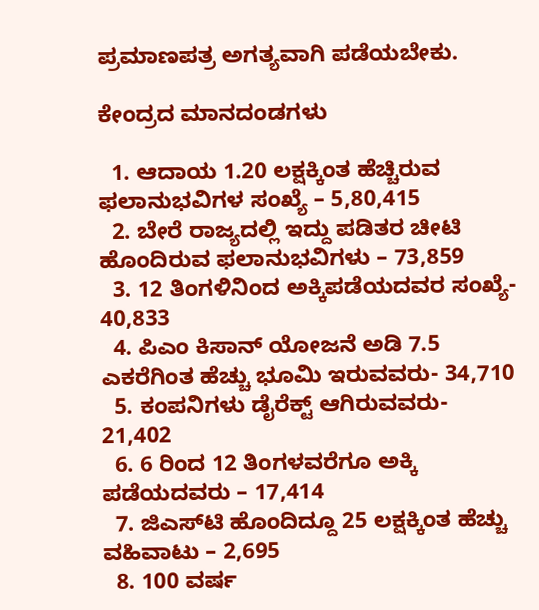ಪ್ರಮಾಣಪತ್ರ ಅಗತ್ಯವಾಗಿ ಪಡೆಯಬೇಕು.

ಕೇಂದ್ರದ ಮಾನದಂಡಗಳು

  1. ಆದಾಯ 1.20 ಲಕ್ಷಕ್ಕಿಂತ ಹೆಚ್ಚಿರುವ ಫಲಾನುಭವಿಗಳ ಸಂಖ್ಯೆ – 5,80,415
  2. ಬೇರೆ ರಾಜ್ಯದಲ್ಲಿ ಇದ್ದು ಪಡಿತರ ಚೀಟಿ ಹೊಂದಿರುವ ಫಲಾನುಭವಿಗಳು – 73,859
  3. 12 ತಿಂಗಳಿನಿಂದ ಅಕ್ಕಿಪಡೆಯದವರ ಸಂಖ್ಯೆ- 40,833
  4. ಪಿಎಂ ಕಿಸಾನ್ ಯೋಜನೆ ಅಡಿ 7.5 ಎಕರೆಗಿಂತ ಹೆಚ್ಚು ಭೂಮಿ ಇರುವವರು- 34,710
  5. ಕಂಪನಿಗಳು ಡೈರೆಕ್ಟ್ ಆಗಿರುವವರು- 21,402
  6. 6 ರಿಂದ 12 ತಿಂಗಳವರೆಗೂ ಅಕ್ಕಿ ಪಡೆಯದವರು – 17,414
  7. ಜಿಎಸ್‍ಟಿ ಹೊಂದಿದ್ದೂ 25 ಲಕ್ಷಕ್ಕಿಂತ ಹೆಚ್ಚು ವಹಿವಾಟು – 2,695
  8. 100 ವರ್ಷ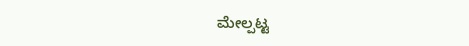ಮೇಲ್ಪಟ್ಟ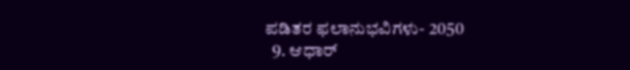ಪಡಿತರ ಫಲಾನುಭವಿಗಳು- 2050
  9. ಆಧಾರ್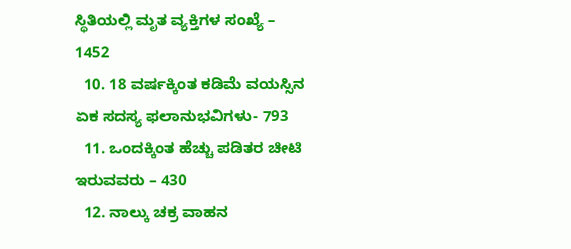ಸ್ಥಿತಿಯಲ್ಲಿ ಮೃತ ವ್ಯಕ್ತಿಗಳ ಸಂಖ್ಯೆ – 1452
  10. 18 ವರ್ಷಕ್ಕಿಂತ ಕಡಿಮೆ ವಯಸ್ಸಿನ ಏಕ ಸದಸ್ಯ ಫಲಾನುಭವಿಗಳು- 793
  11. ಒಂದಕ್ಕಿಂತ ಹೆಚ್ಚು ಪಡಿತರ ಚೀಟಿ ಇರುವವರು – 430
  12. ನಾಲ್ಕು ಚಕ್ರ ವಾಹನ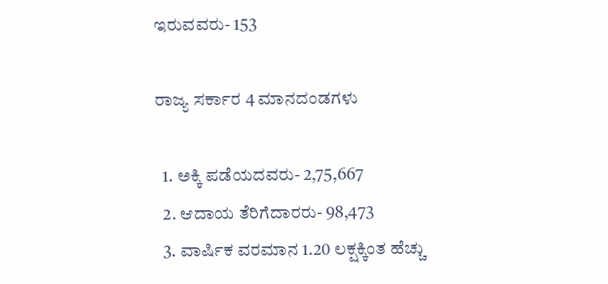ಇರುವವರು- 153

ರಾಜ್ಯ ಸರ್ಕಾರ 4 ಮಾನದಂಡಗಳು

  1. ಅಕ್ಕಿ ಪಡೆಯದವರು- 2,75,667
  2. ಆದಾಯ ತೆರಿಗೆದಾರರು- 98,473
  3. ವಾರ್ಷಿಕ ವರಮಾನ 1.20 ಲಕ್ಷಕ್ಕಿಂತ ಹೆಚ್ಚು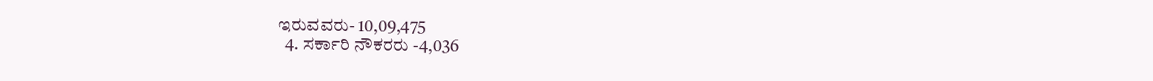ಇರುವವರು- 10,09,475
  4. ಸರ್ಕಾರಿ ನೌಕರರು -4,036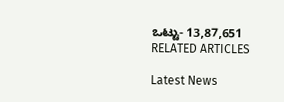ಒಟ್ಟು- 13,87,651
RELATED ARTICLES

Latest News